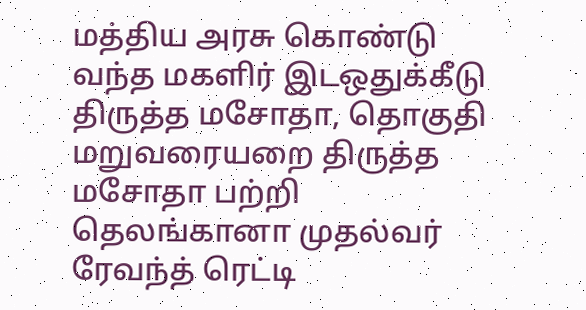மத்திய அரசு கொண்டு வந்த மகளிர் இடஒதுக்கீடு திருத்த மசோதா, தொகுதி மறுவரையறை திருத்த மசோதா பற்றி தெலங்கானா முதல்வர் ரேவந்த் ரெட்டி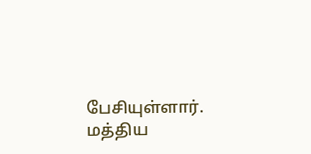பேசியுள்ளார்.
மத்திய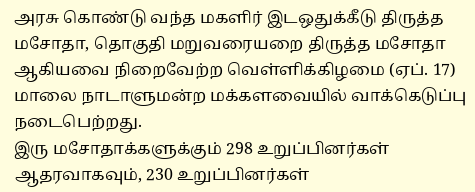அரசு கொண்டு வந்த மகளிர் இடஒதுக்கீடு திருத்த மசோதா, தொகுதி மறுவரையறை திருத்த மசோதா ஆகியவை நிறைவேற்ற வெள்ளிக்கிழமை (ஏப். 17) மாலை நாடாளுமன்ற மக்களவையில் வாக்கெடுப்பு நடைபெற்றது.
இரு மசோதாக்களுக்கும் 298 உறுப்பினர்கள் ஆதரவாகவும், 230 உறுப்பினர்கள்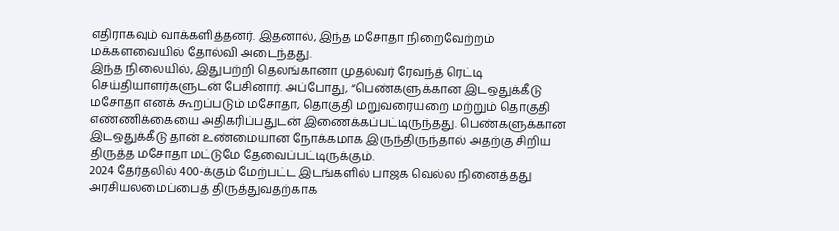எதிராகவும் வாக்களித்தனர். இதனால், இந்த மசோதா நிறைவேற்றம் மக்களவையில் தோல்வி அடைந்தது.
இந்த நிலையில், இதுபற்றி தெலங்கானா முதல்வர் ரேவந்த் ரெட்டி செய்தியாளர்களுடன் பேசினார். அப்போது, “பெண்களுக்கான இடஒதுக்கீடு மசோதா எனக் கூறப்படும் மசோதா, தொகுதி மறுவரையறை மற்றும் தொகுதி எண்ணிக்கையை அதிகரிப்பதுடன் இணைக்கப்பட்டிருந்தது. பெண்களுக்கான இடஒதுக்கீடு தான் உண்மையான நோக்கமாக இருந்திருந்தால் அதற்கு சிறிய திருத்த மசோதா மட்டுமே தேவைப்பட்டிருக்கும்.
2024 தேர்தலில் 400-க்கும் மேற்பட்ட இடங்களில் பாஜக வெல்ல நினைத்தது அரசியலமைப்பைத் திருத்துவதற்காக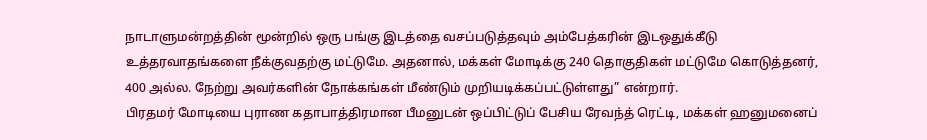நாடாளுமன்றத்தின் மூன்றில் ஒரு பங்கு இடத்தை வசப்படுத்தவும் அம்பேத்கரின் இடஒதுக்கீடு உத்தரவாதங்களை நீக்குவதற்கு மட்டுமே. அதனால், மக்கள் மோடிக்கு 240 தொகுதிகள் மட்டுமே கொடுத்தனர், 400 அல்ல. நேற்று அவர்களின் நோக்கங்கள் மீண்டும் முறியடிக்கப்பட்டுள்ளது” என்றார்.
பிரதமர் மோடியை புராண கதாபாத்திரமான பீமனுடன் ஒப்பிட்டுப் பேசிய ரேவந்த் ரெட்டி, மக்கள் ஹனுமனைப்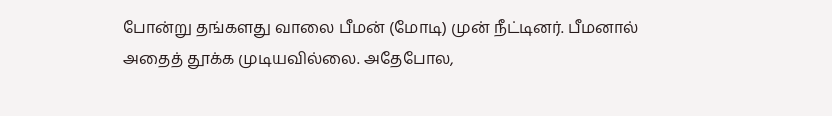போன்று தங்களது வாலை பீமன் (மோடி) முன் நீட்டினர். பீமனால் அதைத் தூக்க முடியவில்லை. அதேபோல,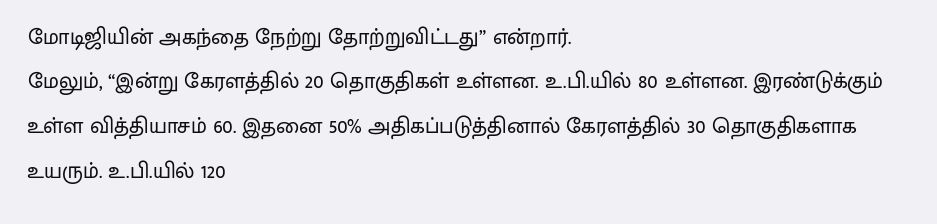மோடிஜியின் அகந்தை நேற்று தோற்றுவிட்டது” என்றார்.
மேலும், “இன்று கேரளத்தில் 20 தொகுதிகள் உள்ளன. உ.பி.யில் 80 உள்ளன. இரண்டுக்கும் உள்ள வித்தியாசம் 60. இதனை 50% அதிகப்படுத்தினால் கேரளத்தில் 30 தொகுதிகளாக உயரும். உ.பி.யில் 120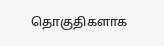தொகுதிகளாக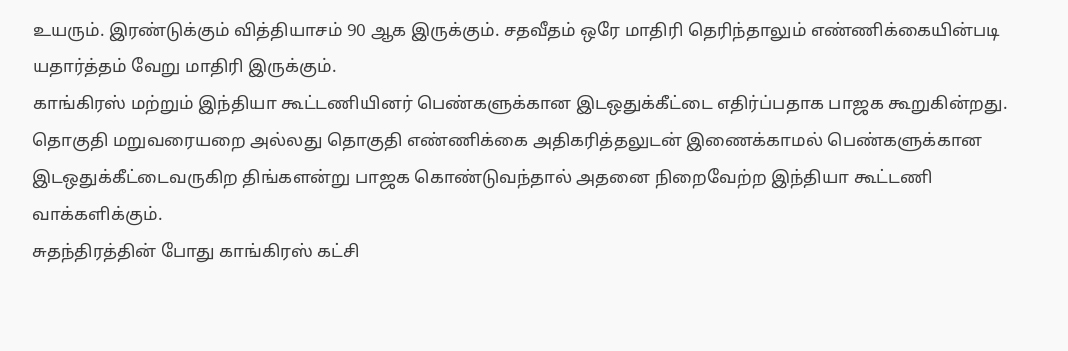உயரும். இரண்டுக்கும் வித்தியாசம் 90 ஆக இருக்கும். சதவீதம் ஒரே மாதிரி தெரிந்தாலும் எண்ணிக்கையின்படி யதார்த்தம் வேறு மாதிரி இருக்கும்.
காங்கிரஸ் மற்றும் இந்தியா கூட்டணியினர் பெண்களுக்கான இடஒதுக்கீட்டை எதிர்ப்பதாக பாஜக கூறுகின்றது. தொகுதி மறுவரையறை அல்லது தொகுதி எண்ணிக்கை அதிகரித்தலுடன் இணைக்காமல் பெண்களுக்கான இடஒதுக்கீட்டைவருகிற திங்களன்று பாஜக கொண்டுவந்தால் அதனை நிறைவேற்ற இந்தியா கூட்டணி வாக்களிக்கும்.
சுதந்திரத்தின் போது காங்கிரஸ் கட்சி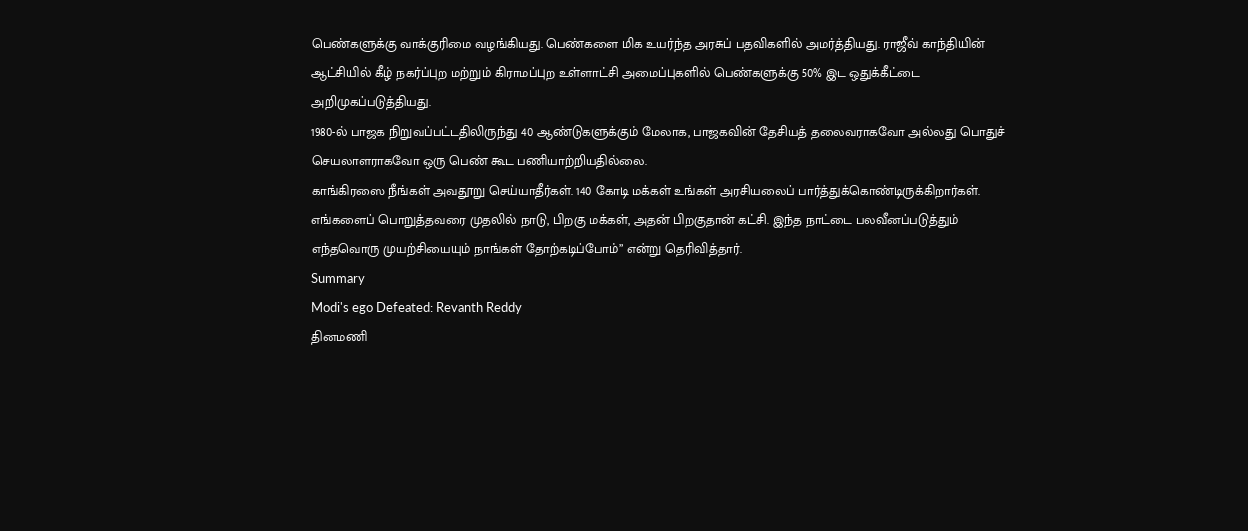பெண்களுக்கு வாக்குரிமை வழங்கியது. பெண்களை மிக உயர்ந்த அரசுப் பதவிகளில் அமர்த்தியது. ராஜீவ் காந்தியின் ஆட்சியில் கீழ் நகர்ப்புற மற்றும் கிராமப்புற உள்ளாட்சி அமைப்புகளில் பெண்களுக்கு 50% இட ஒதுக்கீட்டை அறிமுகப்படுத்தியது.
1980-ல் பாஜக நிறுவப்பட்டதிலிருந்து 40 ஆண்டுகளுக்கும் மேலாக, பாஜகவின் தேசியத் தலைவராகவோ அல்லது பொதுச் செயலாளராகவோ ஒரு பெண் கூட பணியாற்றியதில்லை.
காங்கிரஸை நீங்கள் அவதூறு செய்யாதீர்கள். 140 கோடி மக்கள் உங்கள் அரசியலைப் பார்த்துக்கொண்டிருக்கிறார்கள்.
எங்களைப் பொறுத்தவரை முதலில் நாடு, பிறகு மக்கள், அதன் பிறகுதான் கட்சி. இந்த நாட்டை பலவீனப்படுத்தும் எந்தவொரு முயற்சியையும் நாங்கள் தோற்கடிப்போம்” என்று தெரிவித்தார்.
Summary
Modi's ego Defeated: Revanth Reddy
தினமணி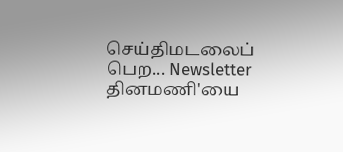செய்திமடலைப் பெற... Newsletter
தினமணி'யை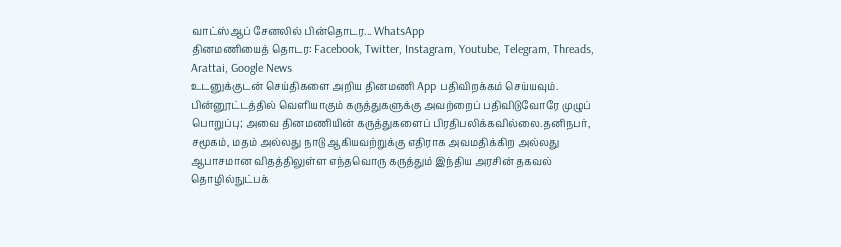வாட்ஸ்ஆப் சேனலில் பின்தொடர... WhatsApp
தினமணியைத் தொடர: Facebook, Twitter, Instagram, Youtube, Telegram, Threads, Arattai, Google News
உடனுக்குடன் செய்திகளை அறிய தினமணி App பதிவிறக்கம் செய்யவும்.
பின்னூட்டத்தில் வெளியாகும் கருத்துகளுக்கு அவற்றைப் பதிவிடுவோரே முழுப் பொறுப்பு; அவை தினமணியின் கருத்துகளைப் பிரதிபலிக்கவில்லை.தனிநபர், சமூகம், மதம் அல்லது நாடு ஆகியவற்றுக்கு எதிராக அவமதிக்கிற அல்லது ஆபாசமான விதத்திலுள்ள எந்தவொரு கருத்தும் இந்திய அரசின் தகவல் தொழில்நுட்பக்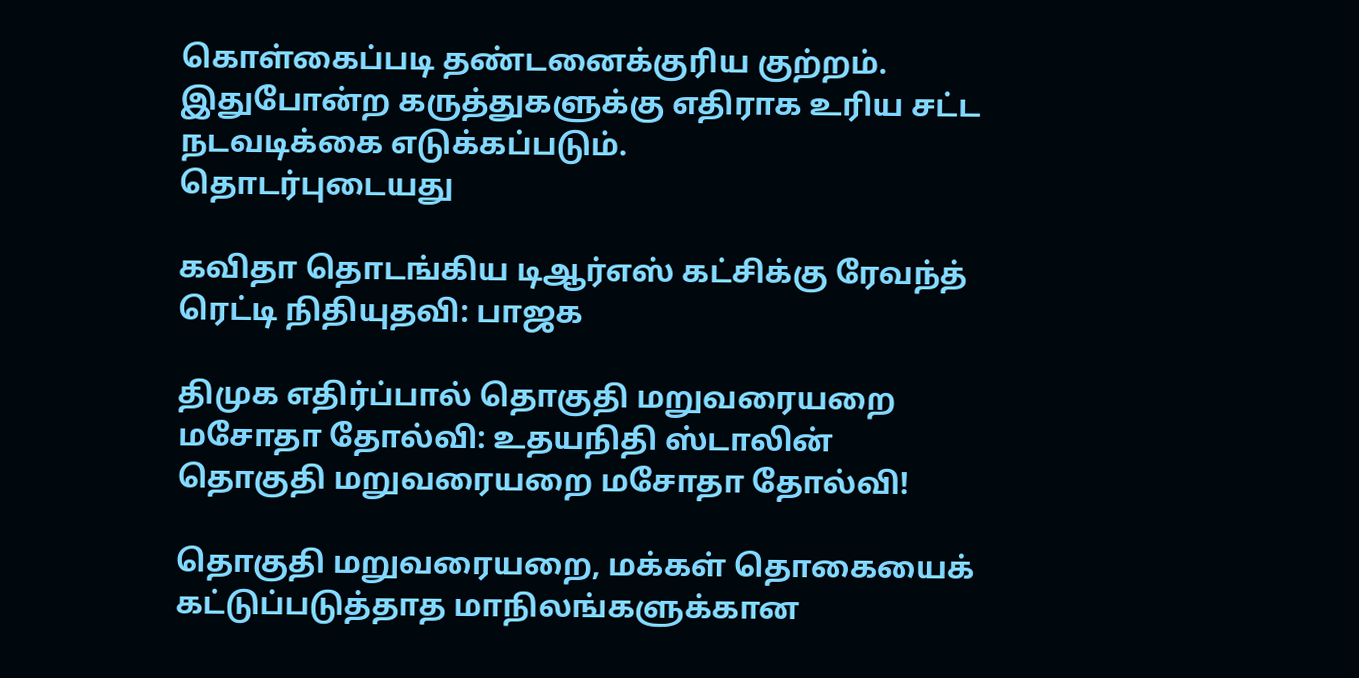கொள்கைப்படி தண்டனைக்குரிய குற்றம். இதுபோன்ற கருத்துகளுக்கு எதிராக உரிய சட்ட நடவடிக்கை எடுக்கப்படும்.
தொடர்புடையது

கவிதா தொடங்கிய டிஆர்எஸ் கட்சிக்கு ரேவந்த் ரெட்டி நிதியுதவி: பாஜக

திமுக எதிர்ப்பால் தொகுதி மறுவரையறை மசோதா தோல்வி: உதயநிதி ஸ்டாலின்
தொகுதி மறுவரையறை மசோதா தோல்வி!

தொகுதி மறுவரையறை, மக்கள் தொகையைக் கட்டுப்படுத்தாத மாநிலங்களுக்கான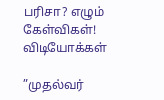பரிசா? எழும் கேள்விகள்!
விடியோக்கள்

”முதல்வர்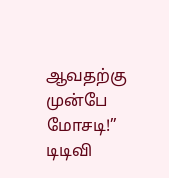ஆவதற்கு முன்பே மோசடி!” டிடிவி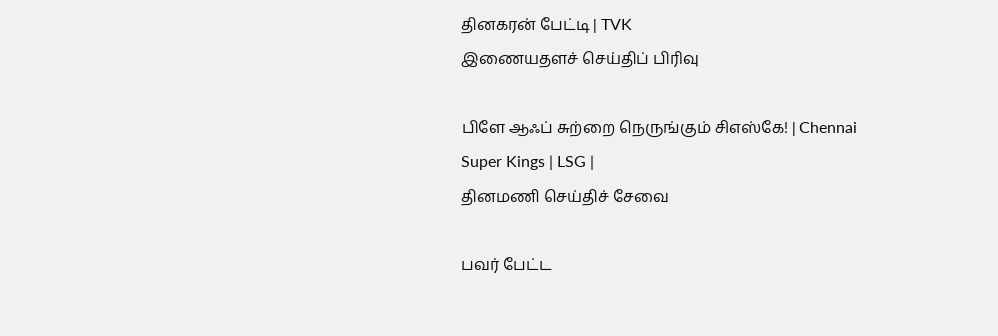தினகரன் பேட்டி | TVK
இணையதளச் செய்திப் பிரிவு

பிளே ஆஃப் சுற்றை நெருங்கும் சிஎஸ்கே! | Chennai Super Kings | LSG |
தினமணி செய்திச் சேவை

பவர் பேட்ட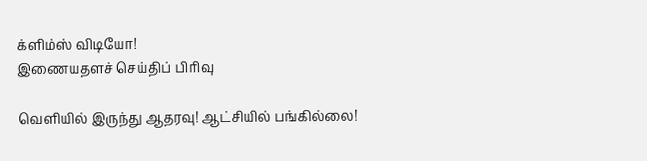க்ளிம்ஸ் விடியோ!
இணையதளச் செய்திப் பிரிவு

வெளியில் இருந்து ஆதரவு! ஆட்சியில் பங்கில்லை!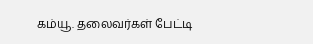கம்யூ. தலைவர்கள் பேட்டி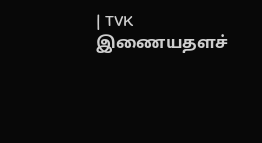| TVK
இணையதளச்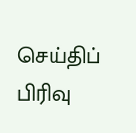செய்திப் பிரிவு